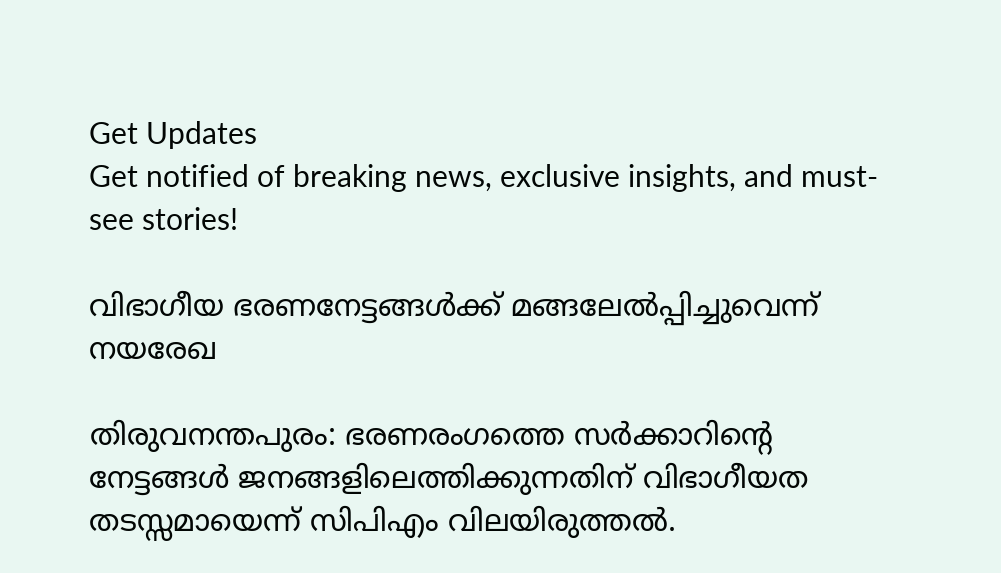Get Updates
Get notified of breaking news, exclusive insights, and must-see stories!

വിഭാഗീയ ഭരണനേട്ടങ്ങള്‍ക്ക്‌ മങ്ങലേല്‍പ്പിച്ചുവെന്ന്‌ നയരേഖ

തിരുവനന്തപുരം: ഭരണരംഗത്തെ സര്‍ക്കാറിന്റെ നേട്ടങ്ങള്‍ ജനങ്ങളിലെത്തിക്കുന്നതിന്‌ വിഭാഗീയത തടസ്സമായെന്ന്‌ സിപിഎം വിലയിരുത്തല്‍.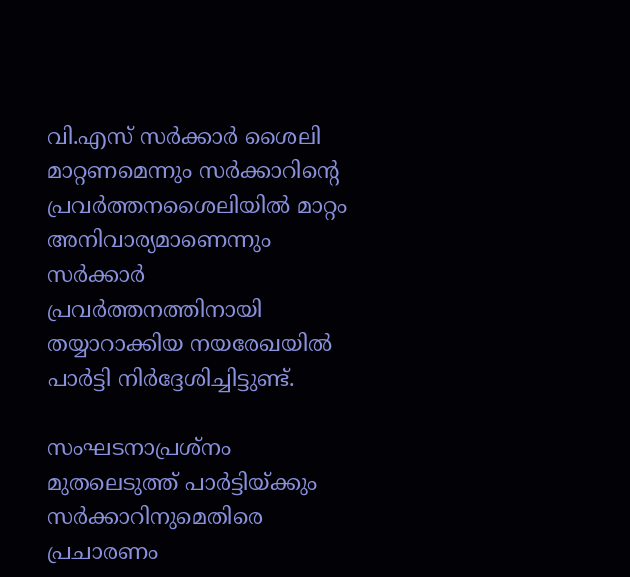വി.എസ്‌ സര്‍ക്കാര്‍ ശൈലി മാറ്റണമെന്നും സര്‍ക്കാറിന്റെ പ്രവര്‍ത്തനശൈലിയില്‍ മാറ്റം അനിവാര്യമാണെന്നും സര്‍ക്കാര്‍ പ്രവര്‍ത്തനത്തിനായി തയ്യാറാക്കിയ നയരേഖയില്‍ പാര്‍ട്ടി നിര്‍ദ്ദേശിച്ചിട്ടുണ്ട്‌.

സംഘടനാപ്രശ്‌നം മുതലെടുത്ത്‌ പാര്‍ട്ടിയ്‌ക്കും സര്‍ക്കാറിനുമെതിരെ പ്രചാരണം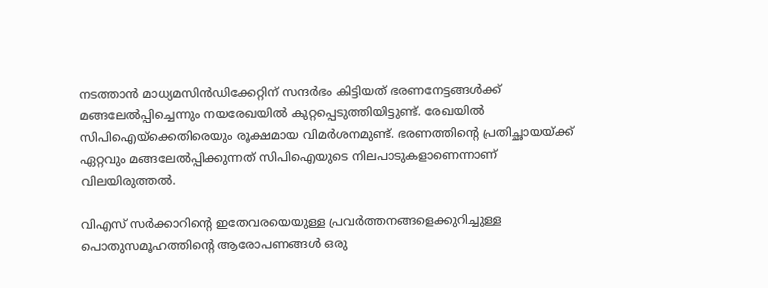നടത്താന്‍ മാധ്യമസിന്‍ഡിക്കേറ്റിന്‌ സന്ദര്‍ഭം കിട്ടിയത്‌ ഭരണനേട്ടങ്ങള്‍ക്ക്‌ മങ്ങലേല്‍പ്പിച്ചെന്നും നയരേഖയില്‍ കുറ്റപ്പെടുത്തിയിട്ടുണ്ട്‌. രേഖയില്‍ സിപിഐയ്‌ക്കെതിരെയും രൂക്ഷമായ വിമര്‍ശനമുണ്ട്‌. ഭരണത്തിന്റെ പ്രതിച്ഛായയ്‌ക്ക്‌ ഏറ്റവും മങ്ങലേല്‍പ്പിക്കുന്നത്‌ സിപിഐയുടെ നിലപാടുകളാണെന്നാണ്‌ വിലയിരുത്തല്‍.

വിഎസ്‌ സര്‍ക്കാറിന്റെ ഇതേവരയെയുള്ള പ്രവര്‍ത്തനങ്ങളെക്കുറിച്ചുള്ള പൊതുസമൂഹത്തിന്റെ ആരോപണങ്ങള്‍ ഒരു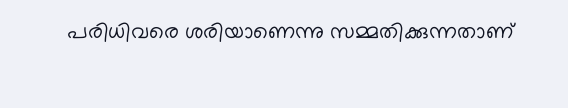പരിധിവരെ ശരിയാണെന്നു സമ്മതിക്കുന്നതാണ്‌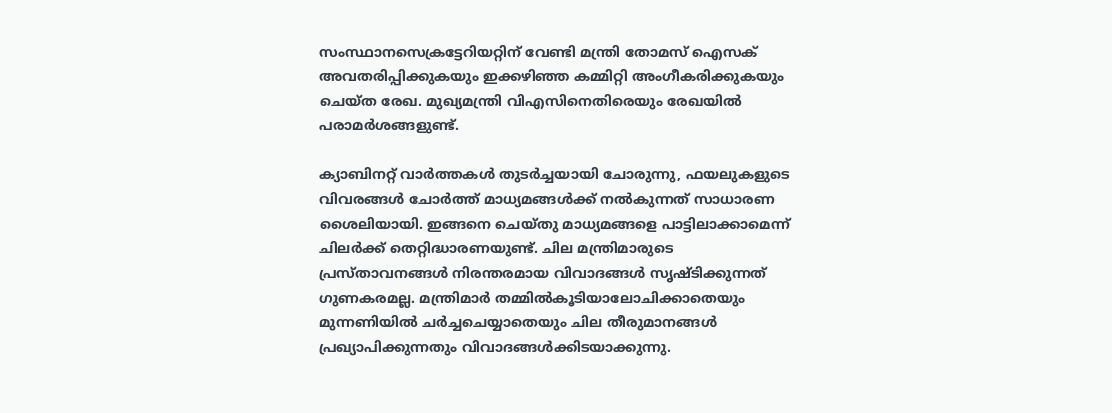സംസ്ഥാനസെക്രട്ടേറിയറ്റിന്‌ വേണ്ടി മന്ത്രി തോമസ്‌ ഐസക്‌ അവതരിപ്പിക്കുകയും ഇക്കഴിഞ്ഞ കമ്മിറ്റി അംഗീകരിക്കുകയും ചെയ്‌ത രേഖ. മുഖ്യമന്ത്രി വിഎസിനെതിരെയും രേഖയില്‍ പരാമര്‍ശങ്ങളുണ്ട്‌.

ക്യാബിനറ്റ്‌ വാര്‍ത്തകള്‍ തുടര്‍ച്ചയായി ചോരുന്നു, ഫയലുകളുടെ വിവരങ്ങള്‍ ചോര്‍ത്ത്‌ മാധ്യമങ്ങള്‍ക്ക്‌ നല്‍കുന്നത്‌ സാധാരണ ശൈലിയായി. ഇങ്ങനെ ചെയ്‌തു മാധ്യമങ്ങളെ പാട്ടിലാക്കാമെന്ന്‌ ചിലര്‍ക്ക്‌ തെറ്റിദ്ധാരണയുണ്ട്‌. ചില മന്ത്രിമാരുടെ പ്രസ്‌താവനങ്ങള്‍ നിരന്തരമായ വിവാദങ്ങള്‍ സൃഷ്ടിക്കുന്നത്‌ ഗുണകരമല്ല. മന്ത്രിമാര്‍ തമ്മില്‍കൂടിയാലോചിക്കാതെയും മുന്നണിയില്‍ ചര്‍ച്ചചെയ്യാതെയും ചില തീരുമാനങ്ങള്‍ പ്രഖ്യാപിക്കുന്നതും വിവാദങ്ങള്‍ക്കിടയാക്കുന്നു.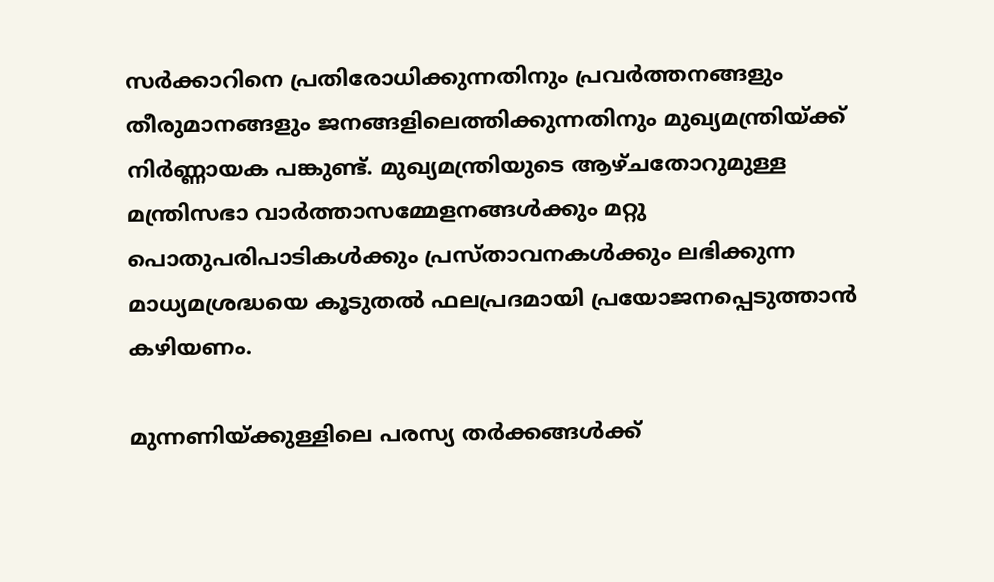സര്‍ക്കാറിനെ പ്രതിരോധിക്കുന്നതിനും പ്രവര്‍ത്തനങ്ങളും തീരുമാനങ്ങളും ജനങ്ങളിലെത്തിക്കുന്നതിനും മുഖ്യമന്ത്രിയ്‌ക്ക്‌ നിര്‍ണ്ണായക പങ്കുണ്ട്‌. മുഖ്യമന്ത്രിയുടെ ആഴ്‌ചതോറുമുള്ള മന്ത്രിസഭാ വാര്‍ത്താസമ്മേളനങ്ങള്‍ക്കും മറ്റു പൊതുപരിപാടികള്‍ക്കും പ്രസ്‌താവനകള്‍ക്കും ലഭിക്കുന്ന മാധ്യമശ്രദ്ധയെ കൂടുതല്‍ ഫലപ്രദമായി പ്രയോജനപ്പെടുത്താന്‍ കഴിയണം.

മുന്നണിയ്‌ക്കുള്ളിലെ പരസ്യ തര്‍ക്കങ്ങള്‍ക്ക്‌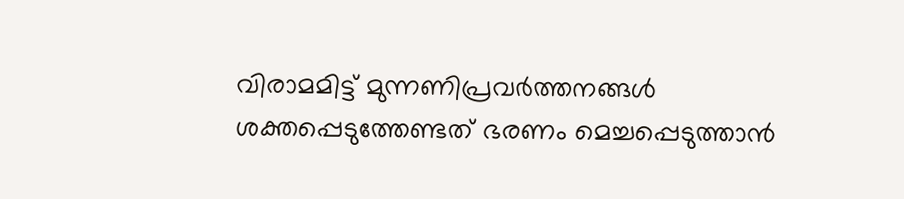വിരാമമിട്ട്‌ മുന്നണിപ്രവര്‍ത്തനങ്ങള്‍ ശക്തപ്പെടുത്തേണ്ടത്‌ ഭരണം മെച്ചപ്പെടുത്താന്‍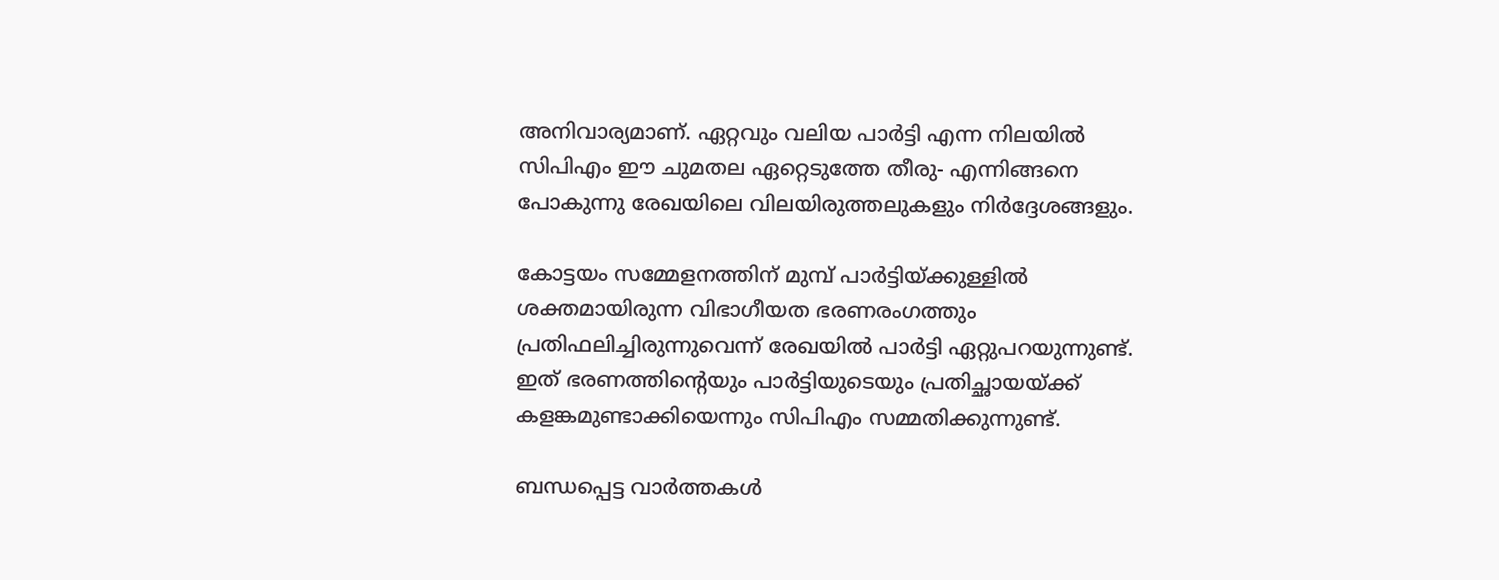അനിവാര്യമാണ്‌. ഏറ്റവും വലിയ പാര്‍ട്ടി എന്ന നിലയില്‍ സിപിഎം ഈ ചുമതല ഏറ്റെടുത്തേ തീരു- എന്നിങ്ങനെ പോകുന്നു രേഖയിലെ വിലയിരുത്തലുകളും നിര്‍ദ്ദേശങ്ങളും.

കോട്ടയം സമ്മേളനത്തിന്‌ മുമ്പ്‌ പാര്‍ട്ടിയ്‌ക്കുള്ളില്‍ ശക്തമായിരുന്ന വിഭാഗീയത ഭരണരംഗത്തും പ്രതിഫലിച്ചിരുന്നുവെന്ന്‌ രേഖയില്‍ പാര്‍ട്ടി ഏറ്റുപറയുന്നുണ്ട്‌. ഇത്‌ ഭരണത്തിന്റെയും പാര്‍ട്ടിയുടെയും പ്രതിച്ഛായയ്‌ക്ക്‌ കളങ്കമുണ്ടാക്കിയെന്നും സിപിഎം സമ്മതിക്കുന്നുണ്ട്‌.

ബന്ധപ്പെട്ട വാര്‍ത്തകള്‍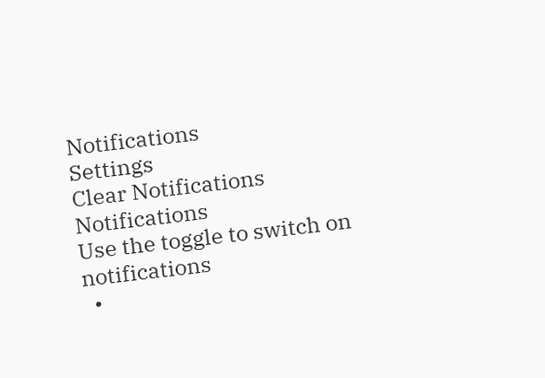Notifications
Settings
Clear Notifications
Notifications
Use the toggle to switch on notifications
  •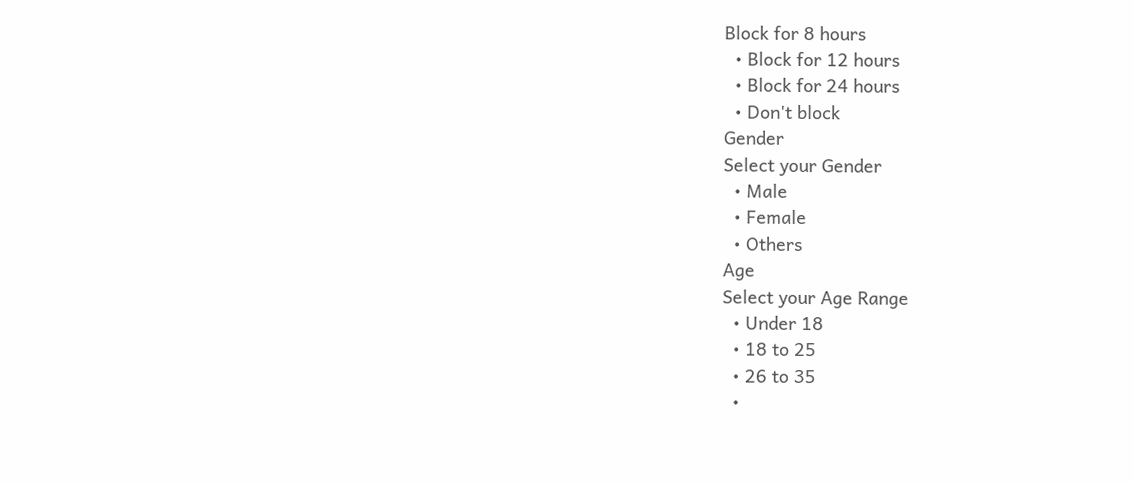Block for 8 hours
  • Block for 12 hours
  • Block for 24 hours
  • Don't block
Gender
Select your Gender
  • Male
  • Female
  • Others
Age
Select your Age Range
  • Under 18
  • 18 to 25
  • 26 to 35
  •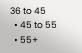36 to 45
  • 45 to 55
  • 55+